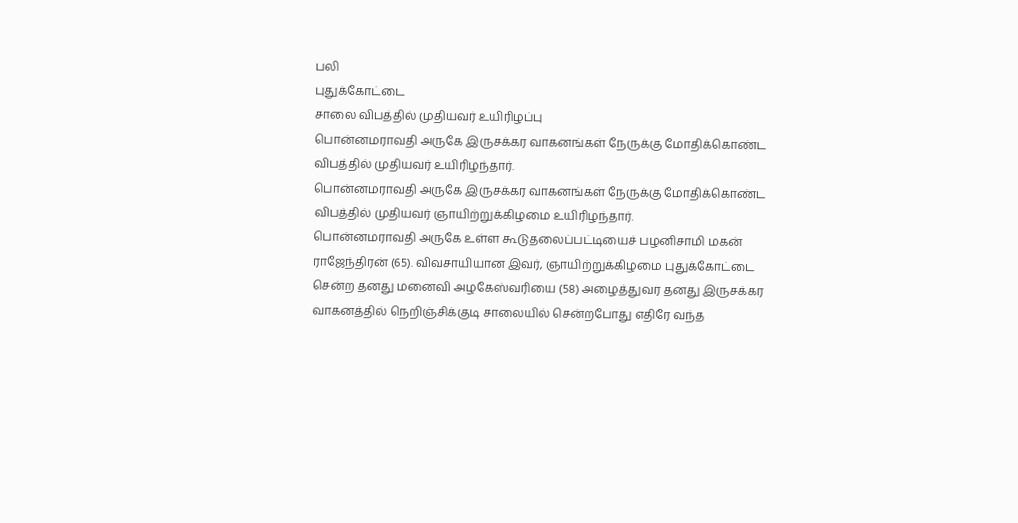பலி
புதுக்கோட்டை
சாலை விபத்தில் முதியவர் உயிரிழப்பு
பொன்னமராவதி அருகே இருசக்கர வாகனங்கள் நேருக்கு மோதிக்கொண்ட விபத்தில் முதியவர் உயிரிழந்தார்.
பொன்னமராவதி அருகே இருசக்கர வாகனங்கள் நேருக்கு மோதிக்கொண்ட விபத்தில் முதியவர் ஞாயிற்றுக்கிழமை உயிரிழந்தார்.
பொன்னமராவதி அருகே உள்ள கூடுதலைப்பட்டியைச் பழனிசாமி மகன் ராஜேந்திரன் (65). விவசாயியான இவர், ஞாயிற்றுக்கிழமை புதுக்கோட்டை சென்ற தனது மனைவி அழகேஸ்வரியை (58) அழைத்துவர தனது இருசக்கர வாகனத்தில் நெறிஞ்சிக்குடி சாலையில் சென்றபோது எதிரே வந்த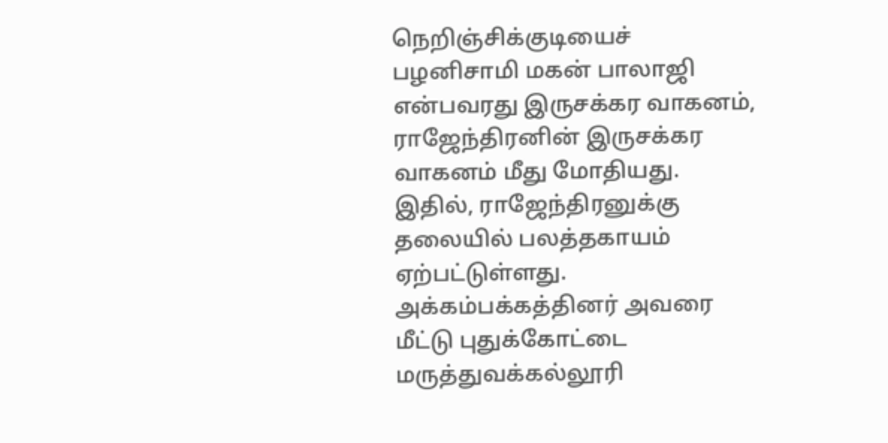நெறிஞ்சிக்குடியைச் பழனிசாமி மகன் பாலாஜி என்பவரது இருசக்கர வாகனம், ராஜேந்திரனின் இருசக்கர வாகனம் மீது மோதியது.
இதில், ராஜேந்திரனுக்கு தலையில் பலத்தகாயம் ஏற்பட்டுள்ளது. அக்கம்பக்கத்தினர் அவரை மீட்டு புதுக்கோட்டை மருத்துவக்கல்லூரி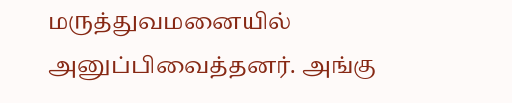மருத்துவமனையில் அனுப்பிவைத்தனர். அங்கு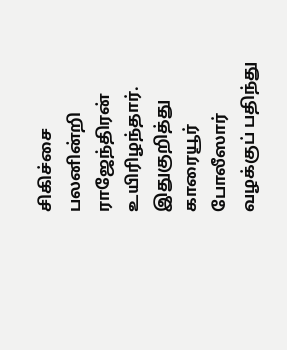சிகிச்சை பலனின்றி ராஜேந்திரன் உயிரிழந்தார். இதுகுறித்து காரையூர் போலீஸார் வழக்குப் பதிந்து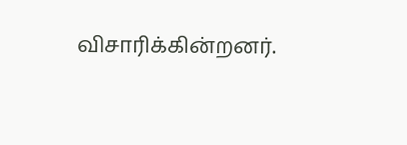விசாரிக்கின்றனர்.